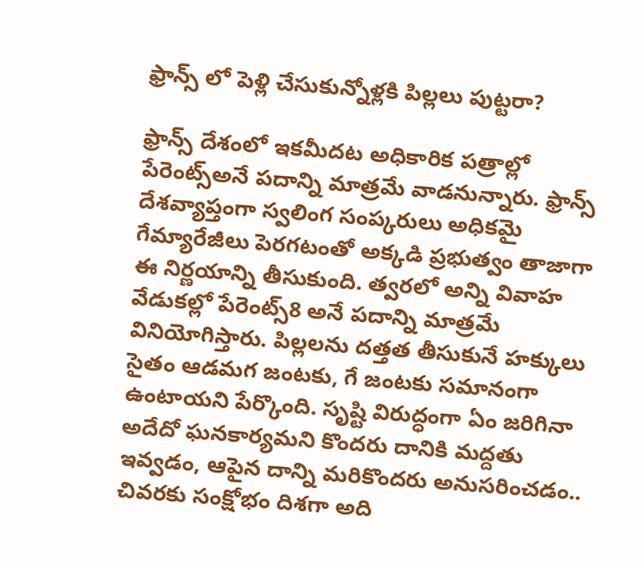ఫ్రాన్స్ లో పెళ్లి చేసుకున్నోళ్లకి పిల్లలు పుట్టరా?

ఫ్రాన్స్‌ దేశంలో ఇకమీదట అధికారిక పత్రాల్లో పేరెంట్స్‌అనే పదాన్ని మాత్రమే వాడనున్నారు. ఫ్రాన్స్‌ దేశవ్యాప్తంగా స్వలింగ సంప్కరులు అధికమై గేమ్యారేజీలు పెరగటంతో అక్కడి ప్రభుత్వం తాజాగా ఈ నిర్ణయాన్ని తీసుకుంది. త్వరలో అన్ని వివాహ వేడుకల్లో పేరెంట్స్‌8 అనే పదాన్ని మాత్రమే వినియోగిస్తారు. పిల్లలను దత్తత తీసుకునే హక్కులు సైతం ఆడమగ జంటకు, గే జంటకు సమానంగా ఉంటాయని పేర్కొంది. సృష్టి విరుద్ధంగా ఏం జరిగినా అదేదో ఘనకార్యమని కొందరు దానికి మద్దతు ఇవ్వడం, ఆపైన దాన్ని మరికొందరు అనుసరించడం.. చివరకు సంక్షోభం దిశగా అది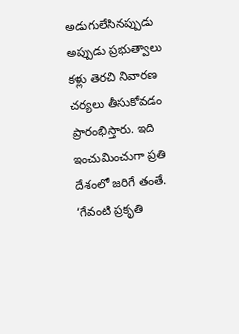అడుగులేసినప్పుడు అప్పుడు ప్రభుత్వాలు కళ్లు తెరచి నివారణ చర్యలు తీసుకోవడం ప్రారంభిస్తారు. ఇది ఇంచుమించుగా ప్రతి దేశంలో జరిగే తంతే. ‘గేవంటి ప్రకృతి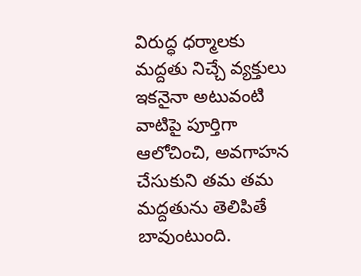విరుద్ధ ధర్మాలకు మద్దతు నిచ్చే వ్యక్తులు ఇకనైనా అటువంటి వాటిపై పూర్తిగా ఆలోచించి, అవగాహన చేసుకుని తమ తమ మద్దతును తెలిపితే బావుంటుంది.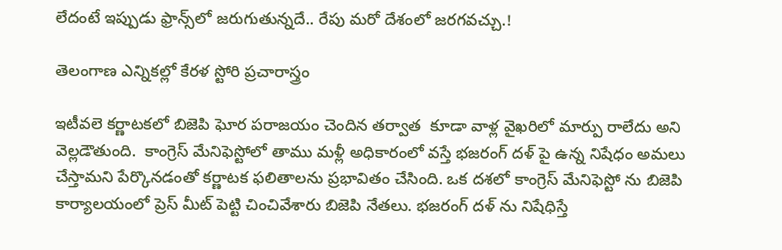లేదంటే ఇప్పుడు ఫ్రాన్స్‌లో జరుగుతున్నదే.. రేపు మరో దేశంలో జరగవచ్చు.!

తెలంగాణ ఎన్నికల్లో కేరళ స్టోరి ప్రచారాస్త్రం

ఇటీవలె కర్ణాటకలో బిజెపి ఘోర పరాజయం చెందిన తర్వాత  కూడా వాళ్ల వైఖరిలో మార్పు రాలేదు అని వెల్లడౌతుంది.  కాంగ్రెస్ మేనిఫెస్టోలో తాము మళ్లీ అధికారంలో వస్తే భజరంగ్ దళ్ పై ఉన్న నిషేధం అమలు చేస్తామని పేర్కొనడంతో కర్ణాటక ఫలితాలను ప్రభావితం చేసింది. ఒక దశలో కాంగ్రెస్ మేనిఫెస్టో ను బిజెపి కార్యాలయంలో ప్రెస్ మీట్ పెట్టి చించివేశారు బిజెపి నేతలు. భజరంగ్ దళ్ ను నిషేధిస్తే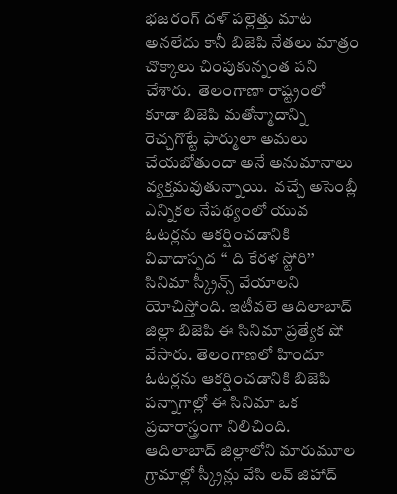భజరంగ్ దళ్ పల్లెత్తు మాట అనలేదు కానీ బిజెపి నేతలు మాత్రం చొక్కాలు చింపుకున్నంత పని చేశారు.  తెలంగాణా రాష్ట్రంలో కూడా బిజెపి మతోన్మాదాన్ని రెచ్చగొట్టే ఫార్ములా అమలు చేయబోతుందా అనే అనుమానాలు వ్యక్తమవుతున్నాయి.  వచ్చే అసెంబ్లీ ఎన్నికల నేపథ్యంలో యువ ఓటర్లను ఆకర్షించడానికి వివాదాస్పద ‘‘ ది కేరళ స్టోరి’’ సినిమా స్క్రీన్స్ వేయాలని యోచిస్తోంది. ఇటీవలె ఆదిలాబాద్ జిల్లా బిజెపి ఈ సినిమా ప్రత్యేక షో వేసారు. తెలంగాణలో హిందూ ఓటర్లను ఆకర్షించడానికి బిజెపి పన్నాగాల్లో ఈ సినిమా ఒక ప్రచారాస్త్రంగా నిలిచింది. ఆదిలాబాద్ జిల్లాలోని మారుమూల గ్రామాల్లో స్క్రీన్లు వేసి లవ్ జిహాద్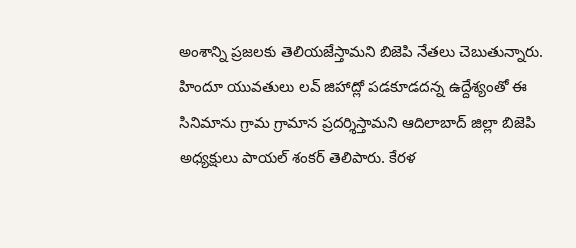అంశాన్ని ప్రజలకు తెలియజేస్తామని బిజెపి నేతలు చెబుతున్నారు. హిందూ యువతులు లవ్ జిహాద్లో పడకూడదన్న ఉద్దేశ్యంతో ఈ సినిమాను గ్రామ గ్రామాన ప్రదర్శిస్తామని ఆదిలాబాద్ జిల్లా బిజెపి అధ్యక్షులు పాయల్ శంకర్ తెలిపారు. కేరళ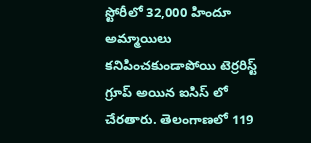స్టోరీలో 32,000 హిందూ అమ్మాయిలు కనిపించకుండాపోయి టెర్రరిస్ట్ గ్రూప్ అయిన ఐసిస్ లో  చేరతారు. తెలంగాణలో 119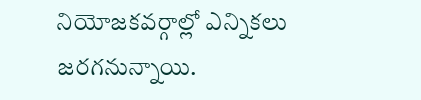నియోజకవర్గాల్లో ఎన్నికలు జరగనున్నాయి.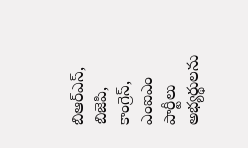బిఆర్ఎస్, బిజెపి, కాంగ్రెస్, ఎంఐఎం పార్టీలు అభ్యర్థులను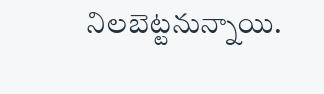నిలబెట్టనున్నాయి.